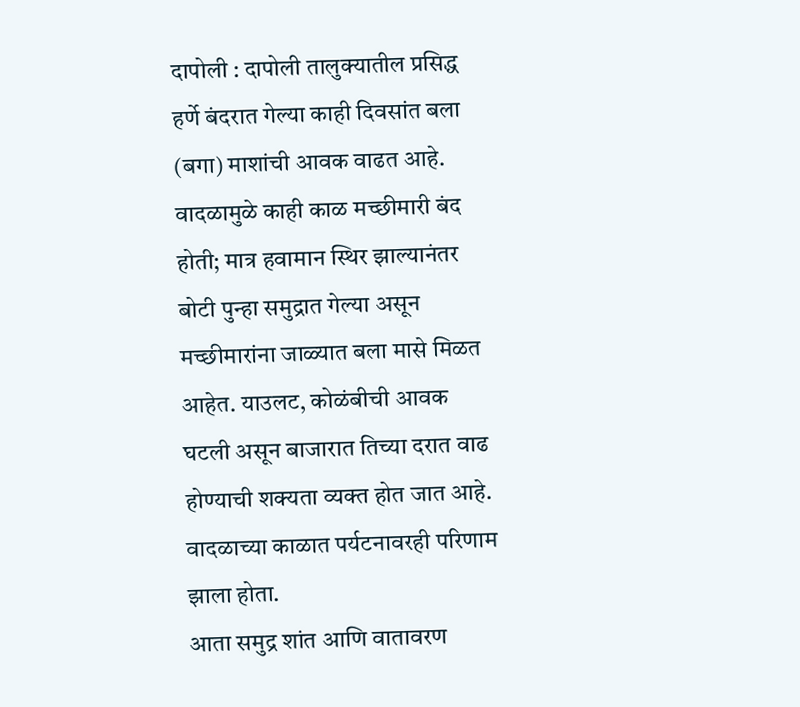दापोली : दापोली तालुक्यातील प्रसिद्ध हर्णे बंदरात गेल्या काही दिवसांत बला (बगा) माशांची आवक वाढत आहे. वादळामुळे काही काळ मच्छीमारी बंद होती; मात्र हवामान स्थिर झाल्यानंतर बोटी पुन्हा समुद्रात गेल्या असून मच्छीमारांना जाळ्यात बला मासे मिळत आहेत. याउलट, कोळंबीची आवक घटली असून बाजारात तिच्या दरात वाढ होण्याची शक्यता व्यक्त होत जात आहे. वादळाच्या काळात पर्यटनावरही परिणाम झाला होता.
आता समुद्र शांत आणि वातावरण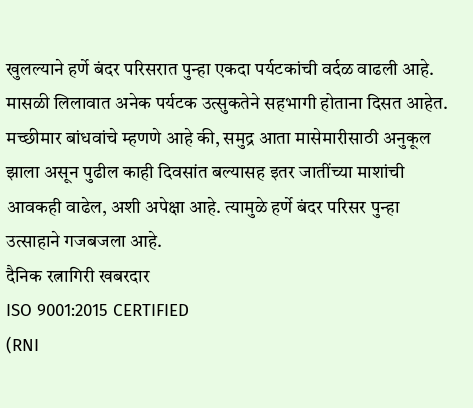खुलल्याने हर्णे बंदर परिसरात पुन्हा एकदा पर्यटकांची वर्दळ वाढली आहे. मासळी लिलावात अनेक पर्यटक उत्सुकतेने सहभागी होताना दिसत आहेत. मच्छीमार बांधवांचे म्हणणे आहे की, समुद्र आता मासेमारीसाठी अनुकूल झाला असून पुढील काही दिवसांत बल्यासह इतर जातींच्या माशांची आवकही वाढेल, अशी अपेक्षा आहे. त्यामुळे हर्णे बंदर परिसर पुन्हा उत्साहाने गजबजला आहे.
दैनिक रत्नागिरी खबरदार
ISO 9001:2015 CERTIFIED
(RNI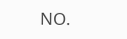NO.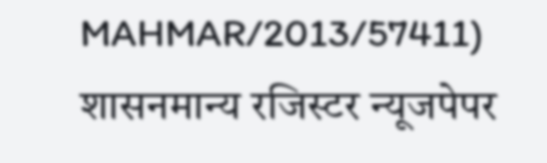MAHMAR/2013/57411)
शासनमान्य रजिस्टर न्यूजपेपर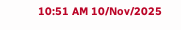10:51 AM 10/Nov/2025